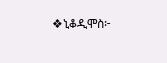❖ኒቆዲሞስ፦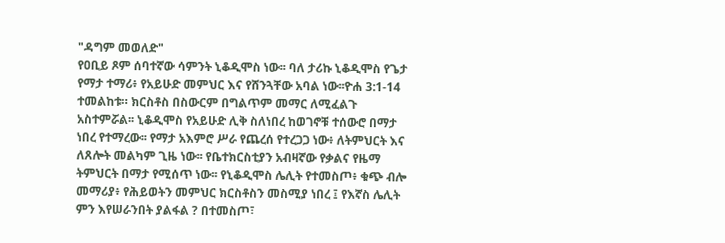"ዳግም መወለድ"
የዐቢይ ጾም ሰባተኛው ሳምንት ኒቆዲሞስ ነው፡፡ ባለ ታሪኩ ኒቆዲሞስ የጌታ የማታ ተማሪ፥ የአይሁድ መምህር እና የሸንጓቸው አባል ነው፡፡ዮሐ 3:1-14 ተመልከቱ። ክርስቶስ በስውርም በግልጥም መማር ለሚፈልጉ አስተምሯል፡፡ ኒቆዲሞስ የአይሁድ ሊቅ ስለነበረ ከወገኖቹ ተሰውሮ በማታ ነበረ የተማረው፡፡ የማታ አእምሮ ሥራ የጨረሰ የተረጋጋ ነው፥ ለትምህርት እና ለጸሎት መልካም ጊዜ ነው፡፡ የቤተክርስቲያን አብዛኛው የቃልና የዜማ ትምህርት በማታ የሚሰጥ ነው፡፡ የኒቆዲሞስ ሌሊት የተመስጦ፥ ቁጭ ብሎ መማሪያ፥ የሕይወትን መምህር ክርስቶስን መስሚያ ነበረ ፤ የእኛስ ሌሊት ምን እየሠራንበት ያልፋል ? በተመስጦ፣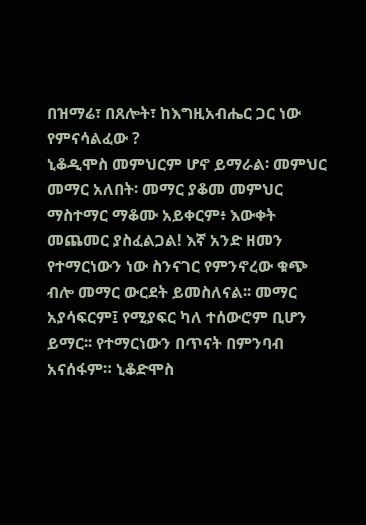በዝማሬ፣ በጸሎት፣ ከእግዚአብሔር ጋር ነው የምናሳልፈው ?
ኒቆዲሞስ መምህርም ሆኖ ይማራል፡ መምህር መማር አለበት፡ መማር ያቆመ መምህር ማስተማር ማቆሙ አይቀርም፥ እውቀት መጨመር ያስፈልጋል! እኛ አንድ ዘመን የተማርነውን ነው ስንናገር የምንኖረው ቁጭ ብሎ መማር ውርደት ይመስለናል፡፡ መማር አያሳፍርም፤ የሚያፍር ካለ ተሰውሮም ቢሆን ይማር፡፡ የተማርነውን በጥናት በምንባብ አናሰፋም። ኒቆድሞስ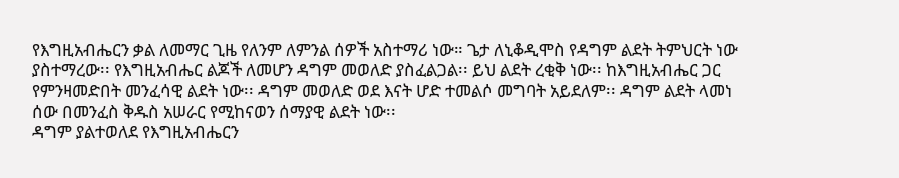የእግዚአብሔርን ቃል ለመማር ጊዜ የለንም ለምንል ሰዎች አስተማሪ ነው። ጌታ ለኒቆዲሞስ የዳግም ልደት ትምህርት ነው ያስተማረው፡፡ የእግዚአብሔር ልጆች ለመሆን ዳግም መወለድ ያስፈልጋል፡፡ ይህ ልደት ረቂቅ ነው፡፡ ከእግዚአብሔር ጋር የምንዛመድበት መንፈሳዊ ልደት ነው፡፡ ዳግም መወለድ ወደ እናት ሆድ ተመልሶ መግባት አይደለም፡፡ ዳግም ልደት ላመነ ሰው በመንፈስ ቅዱስ አሠራር የሚከናወን ሰማያዊ ልደት ነው፡፡
ዳግም ያልተወለደ የእግዚአብሔርን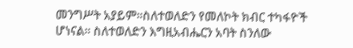መንግሥት አያይም፡፡ስለተወለድን የመለኮት ክብር ተካፋዮች ሆነናል፡፡ ስለተወለድን እግዚአብሔርን አባት ስንለው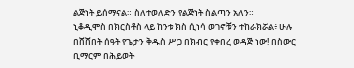ልጅነት ይሰማናል። ስለተወለድን የልጅነት ስልጣን አለን።
ኒቆዲሞስ በክርስቶስ ላይ ከንቱ ክስ ሲነሳ ወገኖቹን ተከራክሯል፥ ሁሉ በሸሸበት ሰዓት የጌታን ቅዱስ ሥጋ በክብር የቀበረ ወዳጅ ነው! በስውር ቢማርም በሕይወት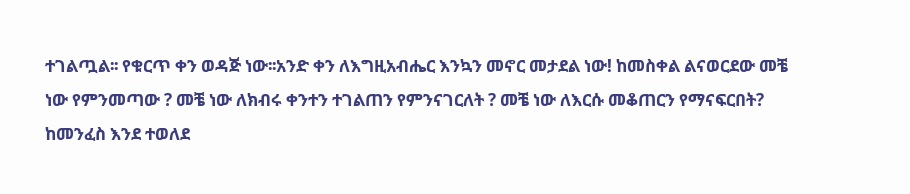ተገልጧል፡፡ የቁርጥ ቀን ወዳጅ ነው፡፡አንድ ቀን ለእግዚአብሔር እንኳን መኖር መታደል ነው! ከመስቀል ልናወርደው መቼ ነው የምንመጣው ? መቼ ነው ለክብሩ ቀንተን ተገልጠን የምንናገርለት ? መቼ ነው ለእርሱ መቆጠርን የማናፍርበት?
ከመንፈስ እንደ ተወለደ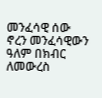መንፈሳዊ ሰው ኖረን መንፈሳዊውን ዓለም በክብር ለመውረስ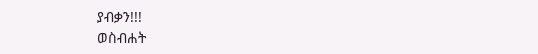ያብቃን!!!
ወስብሐት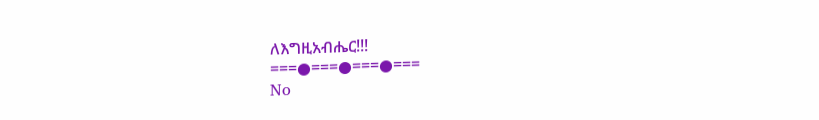ለእግዚአብሔር!!!
===●===●===●===
No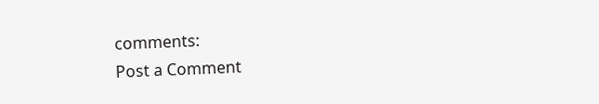comments:
Post a Comment